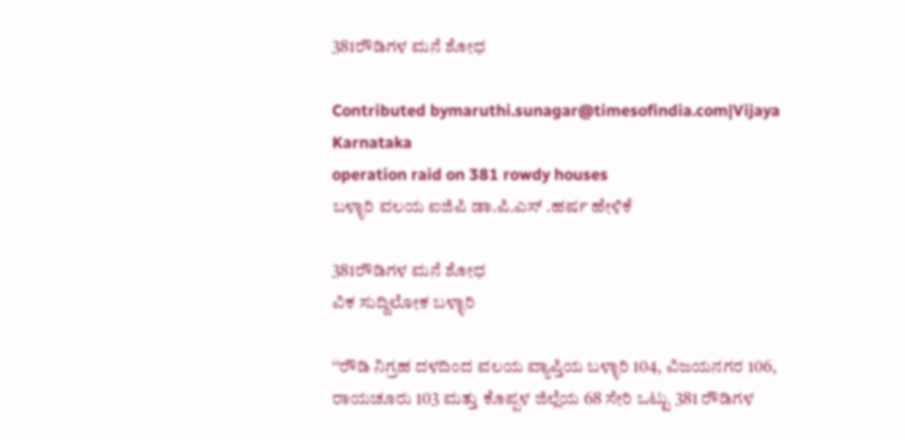381ರೌಡಿಗಳ ಮನೆ ಶೋಧ

Contributed bymaruthi.sunagar@timesofindia.com|Vijaya Karnataka
operation raid on 381 rowdy houses
ಬಳ್ಳಾರಿ ವಲಯ ಐಜಿಪಿ ಡಾ.ಪಿ.ಎಸ್ .ಹರ್ಷ ಹೇಳಿಕೆ

381ರೌಡಿಗಳ ಮನೆ ಶೋಧ
ವಿಕ ಸುದ್ದಿಲೋಕ ಬಳ್ಳಾರಿ

‘‘ರೌಡಿ ನಿಗ್ರಹ ದಳದಿಂದ ವಲಯ ವ್ಯಾಪ್ತಿಯ ಬಳ್ಳಾರಿ 104, ವಿಜಯನಗರ 106, ರಾಯಚೂರು 103 ಮತ್ತು ಕೊಪ್ಪಳ ಜಿಲ್ಲೆಯ 68 ಸೇರಿ ಒಟ್ಟು 381 ರೌಡಿಗಳ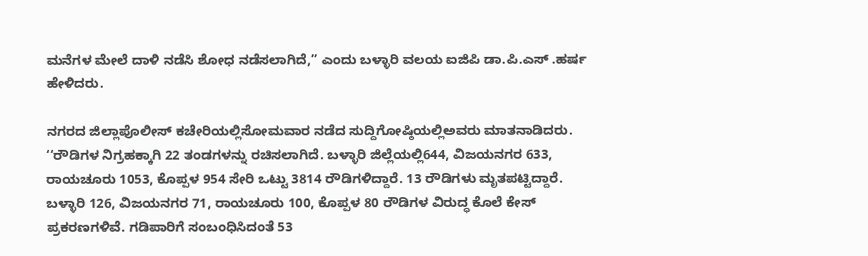ಮನೆಗಳ ಮೇಲೆ ದಾಳಿ ನಡೆಸಿ ಶೋಧ ನಡೆಸಲಾಗಿದೆ,’’ ಎಂದು ಬಳ್ಳಾರಿ ವಲಯ ಐಜಿಪಿ ಡಾ.ಪಿ.ಎಸ್ .ಹರ್ಷ ಹೇಳಿದರು.

ನಗರದ ಜಿಲ್ಲಾಪೊಲೀಸ್ ಕಚೇರಿಯಲ್ಲಿಸೋಮವಾರ ನಡೆದ ಸುದ್ದಿಗೋಷ್ಠಿಯಲ್ಲಿಅವರು ಮಾತನಾಡಿದರು. ‘‘ರೌಡಿಗಳ ನಿಗ್ರಹಕ್ಕಾಗಿ 22 ತಂಡಗಳನ್ನು ರಚಿಸಲಾಗಿದೆ. ಬಳ್ಳಾರಿ ಜಿಲ್ಲೆಯಲ್ಲಿ644, ವಿಜಯನಗರ 633, ರಾಯಚೂರು 1053, ಕೊಪ್ಪಳ 954 ಸೇರಿ ಒಟ್ಟು 3814 ರೌಡಿಗಳಿದ್ದಾರೆ. 13 ರೌಡಿಗಳು ಮೃತಪಟ್ಟಿದ್ದಾರೆ. ಬಳ್ಳಾರಿ 126, ವಿಜಯನಗರ 71, ರಾಯಚೂರು 100, ಕೊಪ್ಪಳ 80 ರೌಡಿಗಳ ವಿರುದ್ಧ ಕೊಲೆ ಕೇಸ್ ಪ್ರಕರಣಗಳಿವೆ. ಗಡಿಪಾರಿಗೆ ಸಂಬಂಧಿಸಿದಂತೆ 53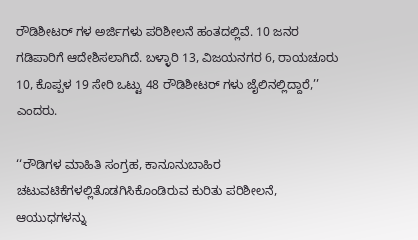ರೌಡಿಶೀಟರ್ ಗಳ ಅರ್ಜಿಗಳು ಪರಿಶೀಲನೆ ಹಂತದಲ್ಲಿವೆ. 10 ಜನರ ಗಡಿಪಾರಿಗೆ ಆದೇಶಿಸಲಾಗಿದೆ. ಬಳ್ಳಾರಿ 13, ವಿಜಯನಗರ 6, ರಾಯಚೂರು 10, ಕೊಪ್ಪಳ 19 ಸೇರಿ ಒಟ್ಟು 48 ರೌಡಿಶೀಟರ್ ಗಳು ಜೈಲಿನಲ್ಲಿದ್ದಾರೆ,’’ ಎಂದರು.

‘‘ರೌಡಿಗಳ ಮಾಹಿತಿ ಸಂಗ್ರಹ, ಕಾನೂನುಬಾಹಿರ ಚಟುವಟಿಕೆಗಳಲ್ಲಿತೊಡಗಿಸಿಕೊಂಡಿರುವ ಕುರಿತು ಪರಿಶೀಲನೆ, ಆಯುಧಗಳನ್ನು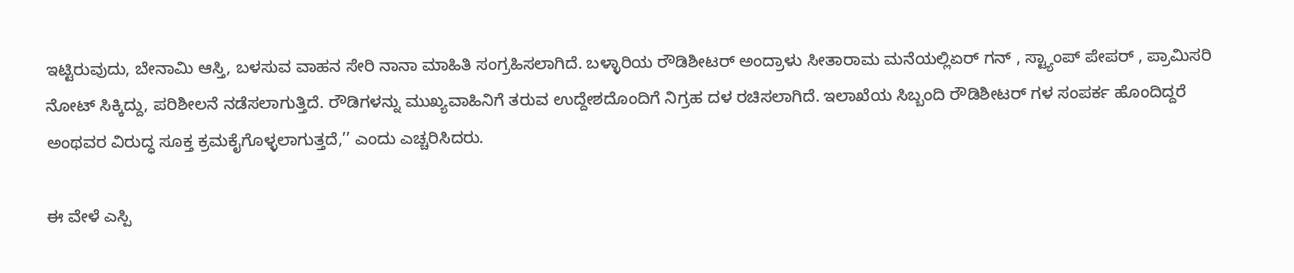ಇಟ್ಟಿರುವುದು, ಬೇನಾಮಿ ಆಸ್ತಿ, ಬಳಸುವ ವಾಹನ ಸೇರಿ ನಾನಾ ಮಾಹಿತಿ ಸಂಗ್ರಹಿಸಲಾಗಿದೆ. ಬಳ್ಳಾರಿಯ ರೌಡಿಶೀಟರ್ ಅಂದ್ರಾಳು ಸೀತಾರಾಮ ಮನೆಯಲ್ಲಿಏರ್ ಗನ್ , ಸ್ಟ್ಯಾಂಪ್ ಪೇಪರ್ , ಪ್ರಾಮಿಸರಿ ನೋಟ್ ಸಿಕ್ಕಿದ್ದು, ಪರಿಶೀಲನೆ ನಡೆಸಲಾಗುತ್ತಿದೆ. ರೌಡಿಗಳನ್ನು ಮುಖ್ಯವಾಹಿನಿಗೆ ತರುವ ಉದ್ದೇಶದೊಂದಿಗೆ ನಿಗ್ರಹ ದಳ ರಚಿಸಲಾಗಿದೆ. ಇಲಾಖೆಯ ಸಿಬ್ಬಂದಿ ರೌಡಿಶೀಟರ್ ಗಳ ಸಂಪರ್ಕ ಹೊಂದಿದ್ದರೆ ಅಂಥವರ ವಿರುದ್ಧ ಸೂಕ್ತ ಕ್ರಮಕೈಗೊಳ್ಳಲಾಗುತ್ತದೆ,’’ ಎಂದು ಎಚ್ಚರಿಸಿದರು.

ಈ ವೇಳೆ ಎಸ್ಪಿ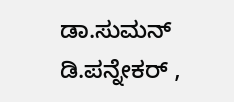ಡಾ.ಸುಮನ್ ಡಿ.ಪನ್ನೇಕರ್ ,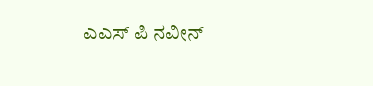ಎಎಸ್ ಪಿ ನವೀನ್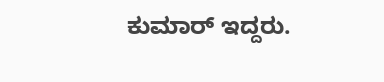ಕುಮಾರ್ ಇದ್ದರು.